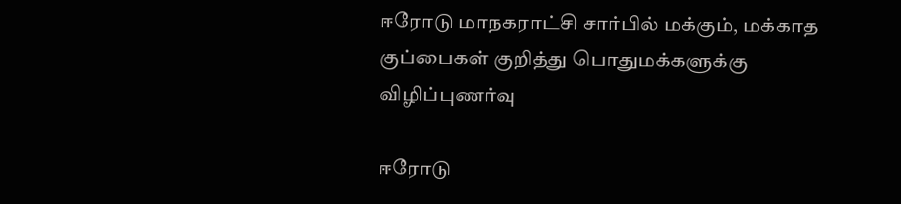ஈரோடு மாநகராட்சி சார்பில் மக்கும், மக்காத குப்பைகள் குறித்து பொதுமக்களுக்கு விழிப்புணர்வு

ஈரோடு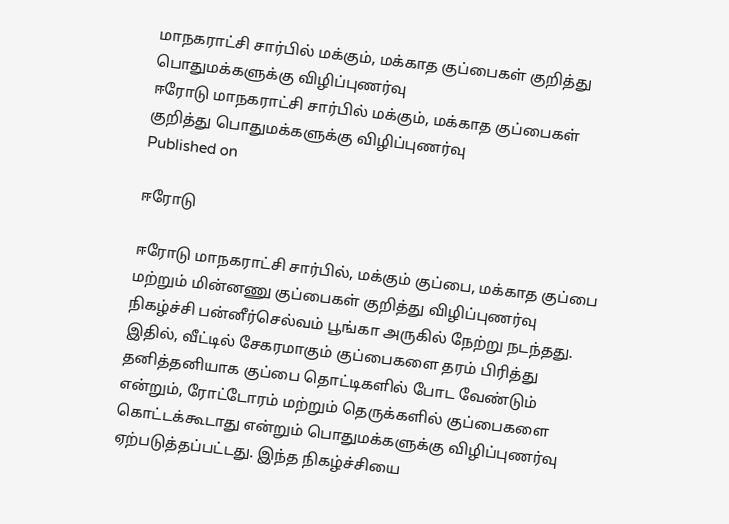மாநகராட்சி சார்பில் மக்கும், மக்காத குப்பைகள் குறித்து பொதுமக்களுக்கு விழிப்புணர்வு
ஈரோடு மாநகராட்சி சார்பில் மக்கும், மக்காத குப்பைகள் குறித்து பொதுமக்களுக்கு விழிப்புணர்வு
Published on

ஈரோடு

ஈரோடு மாநகராட்சி சார்பில், மக்கும் குப்பை, மக்காத குப்பை மற்றும் மின்னணு குப்பைகள் குறித்து விழிப்புணர்வு நிகழ்ச்சி பன்னீர்செல்வம் பூங்கா அருகில் நேற்று நடந்தது. இதில், வீட்டில் சேகரமாகும் குப்பைகளை தரம் பிரித்து தனித்தனியாக குப்பை தொட்டிகளில் போட வேண்டும் என்றும், ரோட்டோரம் மற்றும் தெருக்களில் குப்பைகளை கொட்டக்கூடாது என்றும் பொதுமக்களுக்கு விழிப்புணர்வு ஏற்படுத்தப்பட்டது. இந்த நிகழ்ச்சியை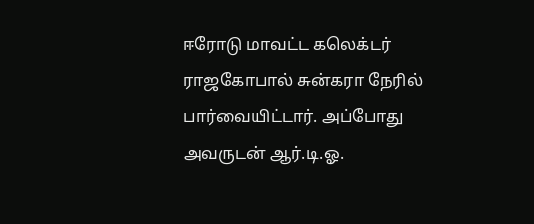ஈரோடு மாவட்ட கலெக்டர் ராஜகோபால் சுன்கரா நேரில் பார்வையிட்டார். அப்போது அவருடன் ஆர்.டி.ஓ.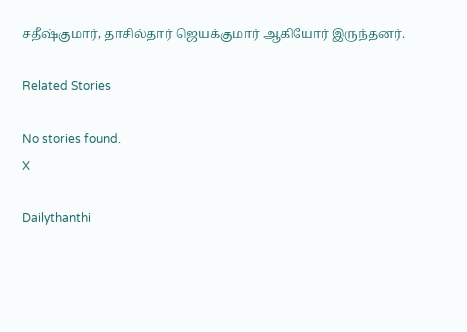சதீஷ்குமார், தாசில்தார் ஜெயக்குமார் ஆகியோர் இருந்தனர்.

Related Stories

No stories found.
X

Dailythanthi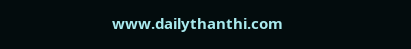www.dailythanthi.com